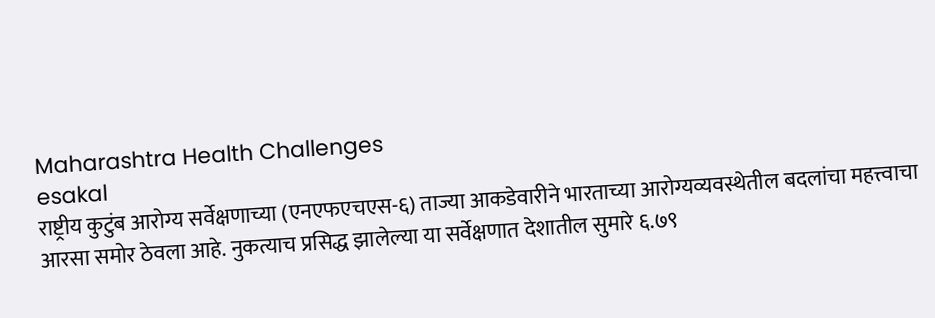Maharashtra Health Challenges
esakal
राष्ट्रीय कुटुंब आरोग्य सर्वेक्षणाच्या (एनएफएचएस-६) ताज्या आकडेवारीने भारताच्या आरोग्यव्यवस्थेतील बदलांचा महत्त्वाचा आरसा समोर ठेवला आहे. नुकत्याच प्रसिद्ध झालेल्या या सर्वेक्षणात देशातील सुमारे ६.७९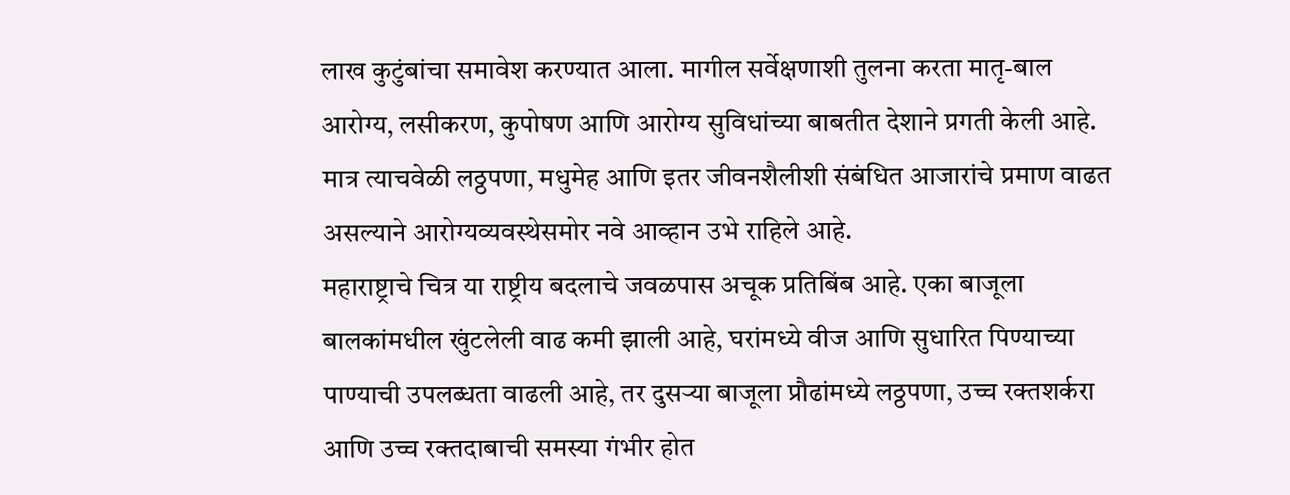लाख कुटुंबांचा समावेश करण्यात आला. मागील सर्वेक्षणाशी तुलना करता मातृ-बाल आरोग्य, लसीकरण, कुपोषण आणि आरोग्य सुविधांच्या बाबतीत देशाने प्रगती केली आहे. मात्र त्याचवेळी लठ्ठपणा, मधुमेह आणि इतर जीवनशैलीशी संबंधित आजारांचे प्रमाण वाढत असल्याने आरोग्यव्यवस्थेसमोर नवे आव्हान उभे राहिले आहे.
महाराष्ट्राचे चित्र या राष्ट्रीय बदलाचे जवळपास अचूक प्रतिबिंब आहे. एका बाजूला बालकांमधील खुंटलेली वाढ कमी झाली आहे, घरांमध्ये वीज आणि सुधारित पिण्याच्या पाण्याची उपलब्धता वाढली आहे, तर दुसऱ्या बाजूला प्रौढांमध्ये लठ्ठपणा, उच्च रक्तशर्करा आणि उच्च रक्तदाबाची समस्या गंभीर होत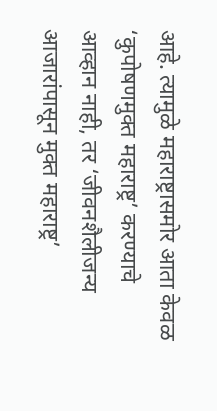आहे. त्यामुळे महाराष्ट्रासमोर आता केवळ ‘कुपोषणमुक्त महाराष्ट्र’ करण्याचे आव्हान नाही, तर ‘जीवनशैलीजन्य आजारांपासून मुक्त महाराष्ट्र’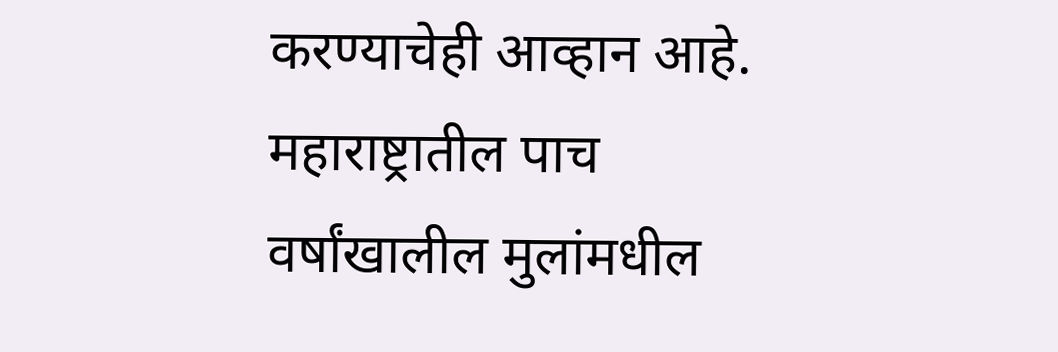करण्याचेही आव्हान आहे. महाराष्ट्रातील पाच वर्षांखालील मुलांमधील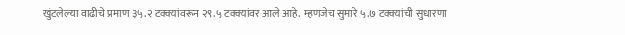खुंटलेल्या वाढीचे प्रमाण ३५.२ टक्क्यांवरून २९.५ टक्क्यांवर आले आहे. म्हणजेच सुमारे ५.७ टक्क्यांची सुधारणा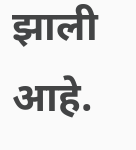झाली आहे.